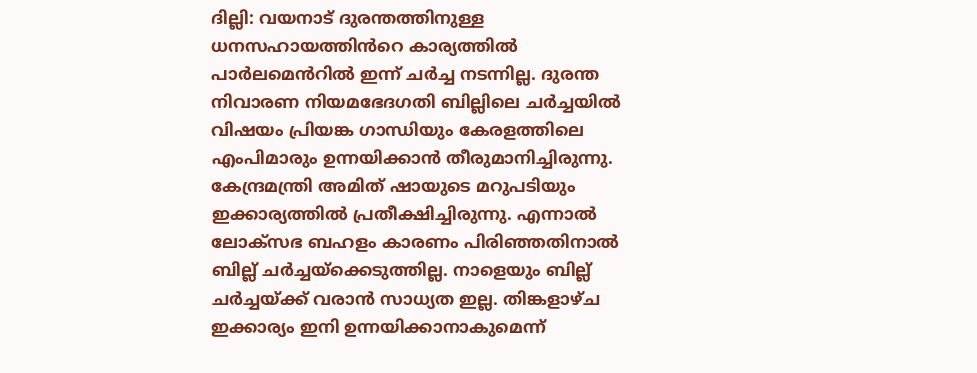ദില്ലി: വയനാട് ദുരന്തത്തിനുള്ള ധനസഹായത്തിൻറെ കാര്യത്തിൽ പാർലമെൻറിൽ ഇന്ന് ചർച്ച നടന്നില്ല. ദുരന്ത നിവാരണ നിയമഭേദഗതി ബില്ലിലെ ചർച്ചയിൽ വിഷയം പ്രിയങ്ക ഗാന്ധിയും കേരളത്തിലെ എംപിമാരും ഉന്നയിക്കാൻ തീരുമാനിച്ചിരുന്നു. കേന്ദ്രമന്ത്രി അമിത് ഷായുടെ മറുപടിയും ഇക്കാര്യത്തിൽ പ്രതീക്ഷിച്ചിരുന്നു. എന്നാൽ ലോക്സഭ ബഹളം കാരണം പിരിഞ്ഞതിനാൽ ബില്ല് ചർച്ചയ്ക്കെടുത്തില്ല. നാളെയും ബില്ല് ചർച്ചയ്ക്ക് വരാൻ സാധ്യത ഇല്ല. തിങ്കളാഴ്ച ഇക്കാര്യം ഇനി ഉന്നയിക്കാനാകുമെന്ന്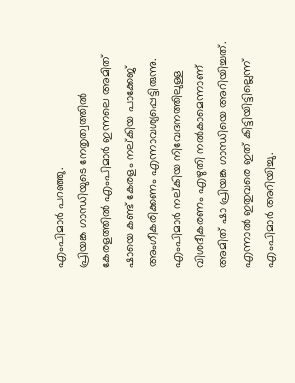എംപിമാർ പറഞ്ഞു.
പ്രിയങ്ക ഗാന്ധിയുടെ നേതൃത്വത്തിൽ കേരളത്തിൽ എംപിമാർ ഇന്നലെ അമിത് ഷായെ കണ്ട് കേരളം നല്കിയ പാക്കേജ് അംഗീകരിക്കണം എന്നാവശ്യപ്പെട്ടിരുന്നു. എംപിമാർ നല്കിയ നിവേദനത്തിലുള്ള വിശദീകരണം എഴുതി നൽകാമെന്നാണ് അമിത് ഷാ പ്രിയങ്ക ഗാന്ധിയെ അറിയിച്ചത്. എന്നാൽ ഇതുവരെ ഇത് കിട്ടിയിട്ടില്ലെന്ന് എംപിമാർ അറിയിച്ചു.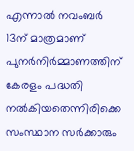എന്നാൽ നവംബർ 13ന് മാത്രമാണ് പുനർനിർമ്മാണത്തിന് കേരളം പദ്ധതി നൽകിയതെന്നിരിക്കെ സംസ്ഥാന സർക്കാരും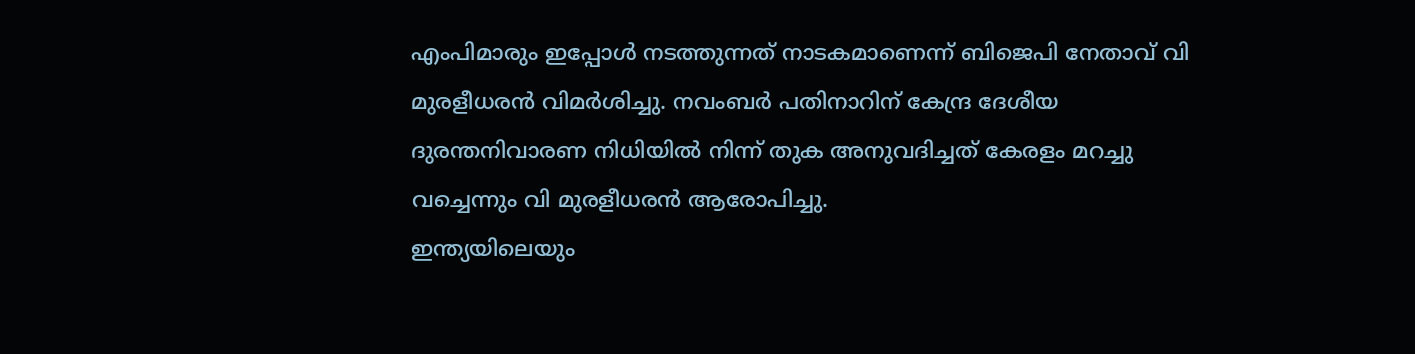എംപിമാരും ഇപ്പോൾ നടത്തുന്നത് നാടകമാണെന്ന് ബിജെപി നേതാവ് വി മുരളീധരൻ വിമർശിച്ചു. നവംബർ പതിനാറിന് കേന്ദ്ര ദേശീയ ദുരന്തനിവാരണ നിധിയിൽ നിന്ന് തുക അനുവദിച്ചത് കേരളം മറച്ചു വച്ചെന്നും വി മുരളീധരൻ ആരോപിച്ചു.
ഇന്ത്യയിലെയും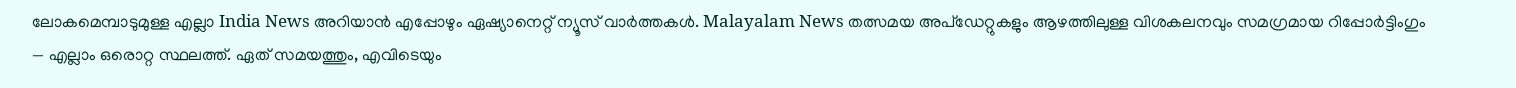ലോകമെമ്പാടുമുള്ള എല്ലാ India News അറിയാൻ എപ്പോഴും ഏഷ്യാനെറ്റ് ന്യൂസ് വാർത്തകൾ. Malayalam News തത്സമയ അപ്ഡേറ്റുകളും ആഴത്തിലുള്ള വിശകലനവും സമഗ്രമായ റിപ്പോർട്ടിംഗും — എല്ലാം ഒരൊറ്റ സ്ഥലത്ത്. ഏത് സമയത്തും, എവിടെയും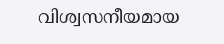വിശ്വസനീയമായ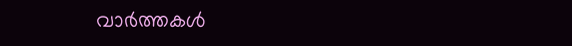വാർത്തകൾ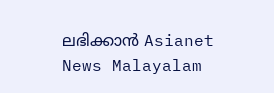ലഭിക്കാൻ Asianet News Malayalam